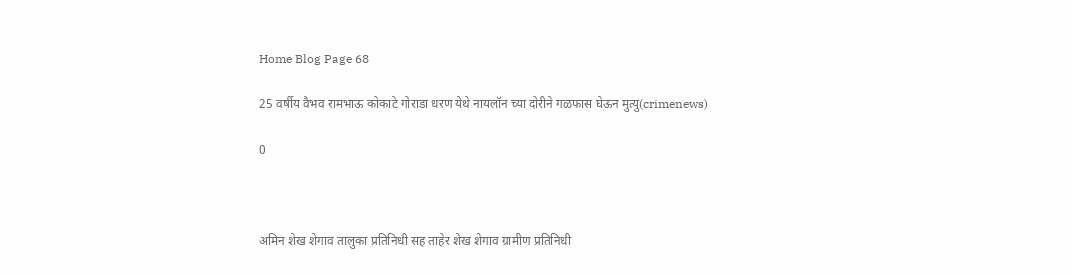Home Blog Page 68

25 वर्षीय वैभव रामभाऊ कोकाटे गोराडा धरण येथे नायलॉन च्या दोरीने गळफास घेऊन मुत्यु(crimenews)

0



अमिन शेख शेगाव तालुका प्रतिनिधी सह ताहेर शेख शेगाव ग्रामीण प्रतिनिधी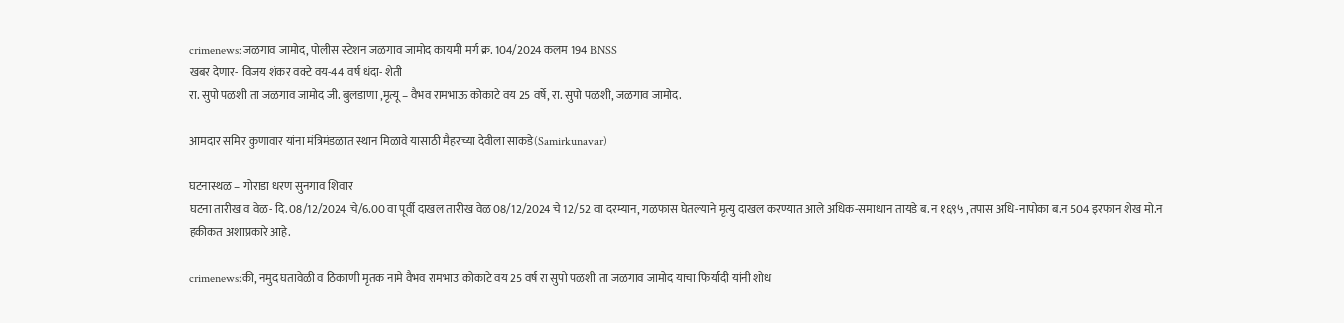crimenews:जळगाव जामोद, पोलीस स्टेशन जळगाव जामोद कायमी मर्ग क्र. 104/2024 कलम 194 BNSS
खबर देणार- विजय शंकर वक्टे वय-44 वर्ष धंदा- शेती
रा. सुपो पळशी ता जळगाव जामोद जी. बुलडाणा ,मृत्यू – वैभव रामभाऊ कोकाटे वय 25 वर्षे, रा. सुपो पळशी, जळगाव जामोद.

आमदार समिर कुणावार यांना मंत्रिमंडळात स्थान मिळावे यासाठी मैहरच्या देवीला साकडे(Samirkunavar)

घटनास्थळ – गोराडा धरण सुनगाव शिवार
घटना तारीख व वेळ- दि. 08/12/2024 चे/6.00 वा पूर्वी दाखल तारीख वेळ 08/12/2024 चे 12/52 वा दरम्यान, गळफास घेतल्याने मृत्यु दाखल करण्यात आले अधिक-समाधान तायडे ब. न १६९५ ,तपास अधि-नापोका ब.न 504 इरफान शेख मो.न
हकीकत अशाप्रकारे आहे.

crimenews:की, नमुद घतावेळी व ठिकाणी मृतक नामे वैभव रामभाउ कोकाटे वय 25 वर्ष रा सुपो पळशी ता जळगाव जामोद याचा फिर्यादी यांनी शोध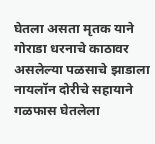घेतला असता मृतक याने गोराडा धरनाचे काठावर असलेल्या पळसाचे झाडाला नायलॉन दोरीचे सहायाने गळफास घेतलेला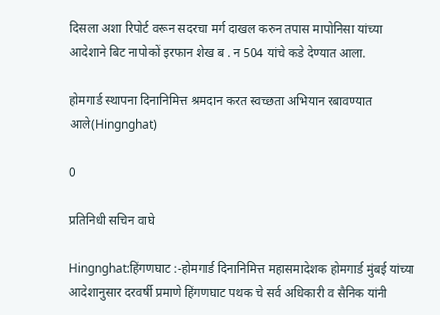दिसला अशा रिपोर्ट वरून सदरचा मर्ग दाखल करुन तपास मापोनिसा यांच्या आदेशाने बिट नापोकों इरफान शेख ब . न 504 यांचे कडे देण्यात आला.

होमगार्ड स्थापना दिनानिमित्त श्रमदान करत स्वच्छता अभियान रबावण्यात आले(Hingnghat)

0

प्रतिनिधी सचिन वाघे

Hingnghat:हिंगणघाट :-होमगार्ड दिनानिमित्त महासमादेशक होमगार्ड मुंबई यांच्या आदेशानुसार दरवर्षी प्रमाणे हिंगणघाट पथक चे सर्व अधिकारी व सैनिक यांनी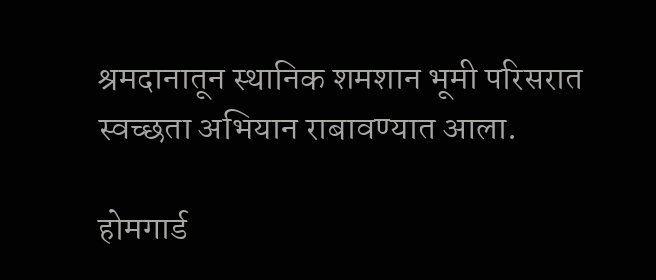श्रमदानातून स्थानिक शमशान भूमी परिसरात स्वच्छता अभियान राबावण्यात आला.

होमगार्ड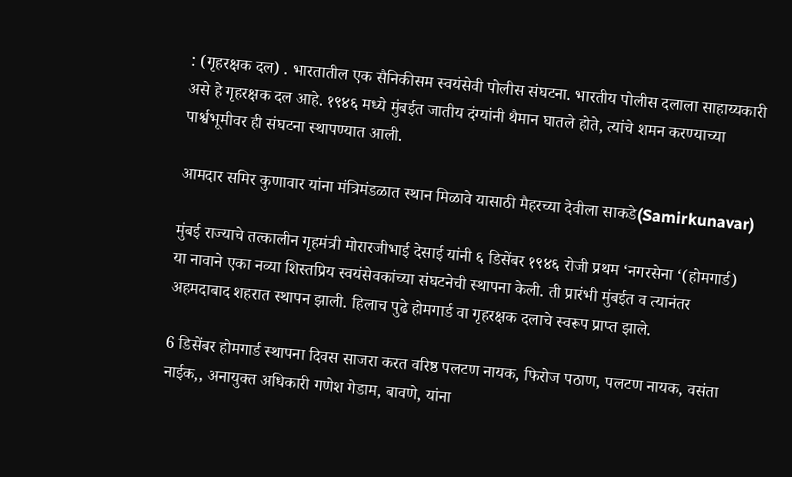: (गृहरक्षक दल) . भारतातील एक सैनिकीसम स्वयंसेवी पोलीस संघटना. भारतीय पोलीस दलाला साहाय्यकारी असे हे गृहरक्षक दल आहे. १९४६ मध्ये मुंबईत जातीय दंग्यांनी थैमान घातले होते, त्यांचे शमन करण्याच्या पार्श्वभूमीवर ही संघटना स्थापण्यात आली.

आमदार समिर कुणावार यांना मंत्रिमंडळात स्थान मिळावे यासाठी मैहरच्या देवीला साकडे(Samirkunavar)

मुंबई राज्याचे तत्कालीन गृहमंत्री मोरारजीभाई देसाई यांनी ६ डिसेंबर १९४६ रोजी प्रथम ‘नगरसेना ‘(होमगार्ड) या नावाने एका नव्या शिस्तप्रिय स्वयंसेवकांच्या संघटनेची स्थापना केली. ती प्रारंभी मुंबईत व त्यानंतर अहमदाबाद शहरात स्थापन झाली. हिलाच पुढे होमगार्ड वा गृहरक्षक दलाचे स्वरूप प्राप्त झाले.

6 डिसेंबर होमगार्ड स्थापना दिवस साजरा करत वरिष्ठ पलटण नायक, फिरोज पठाण, पलटण नायक, वसंता नाईक,, अनायुक्त अधिकारी गणेश गेडाम, बावणे, यांना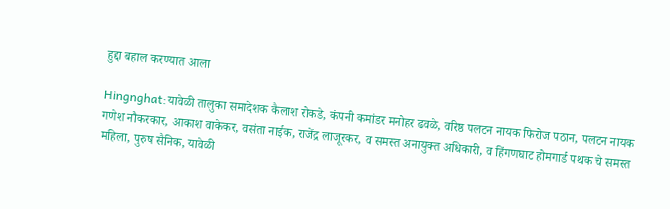हुद्दा बहाल करण्यात आला

Hingnghat:यावेळी तालुका समादेशक कैलाश रोकडे, कंपनी कमांडर मनोहर ढवळे, वरिष्ठ पलटन नायक फिरोज पठान, पलटन नायक गणेश नौकरकार, आकाश वाकेकर, वसंता नाईक, राजेंद्र लाजूरकर, व समस्त अनायुक्त अधिकारी, व हिंगणघाट होमगार्ड पथक चे समस्त महिला, पुरुष सैनिक, यावेळी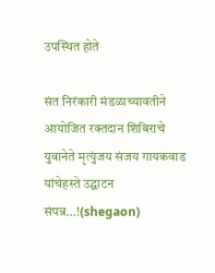उपस्थित होते

संत निरंकारी मंडळाच्यावतीने आयोजित रक्तदान शिबिराचे युवानेते मृत्युंजय संजय गायकवाड यांचेहस्ते उद्घाटन संपन्न…!(shegaon)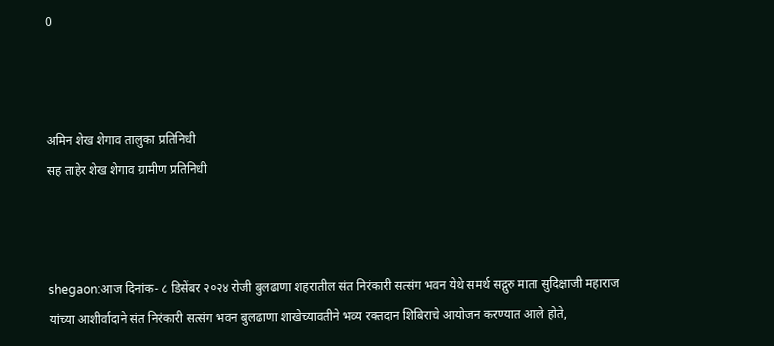0



अमिन शेख शेगाव तालुका प्रतिनिधी
सह ताहेर शेख शेगाव ग्रामीण प्रतिनिधी



shegaon:आज दिनांक- ८ डिसेंबर २०२४ रोजी बुलढाणा शहरातील संत निरंकारी सत्संग भवन येथे समर्थ सद्गुरु माता सुदिक्षाजी महाराज यांच्या आशीर्वादाने संत निरंकारी सत्संग भवन बुलढाणा शाखेच्यावतीने भव्य रक्तदान शिबिराचे आयोजन करण्यात आले होते,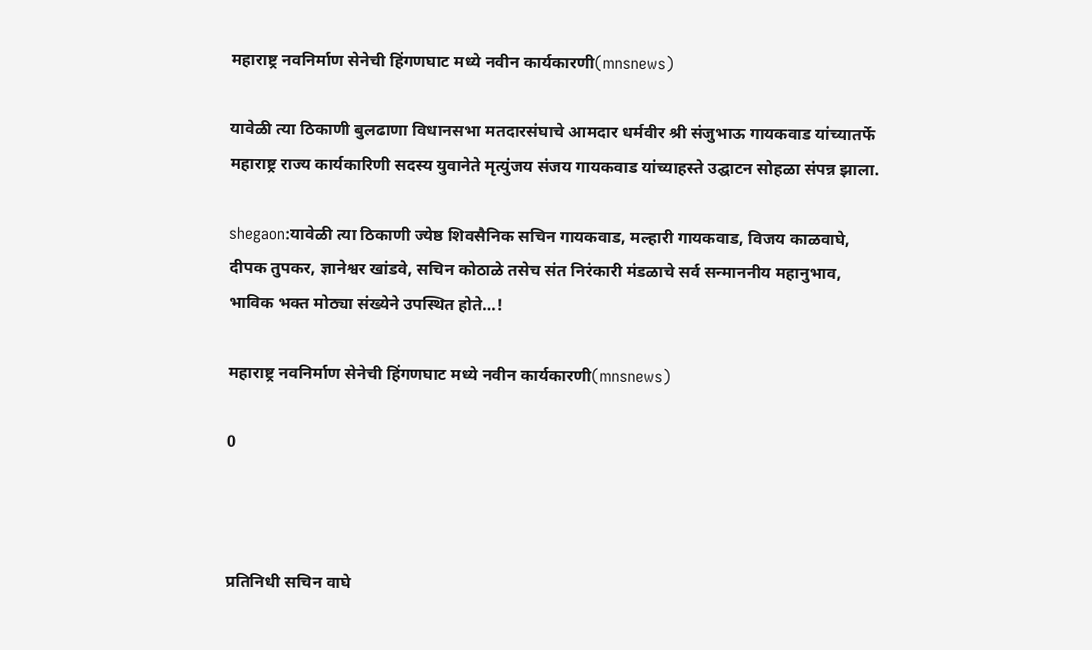महाराष्ट्र नवनिर्माण सेनेची हिंगणघाट मध्ये नवीन कार्यकारणी(mnsnews)

यावेळी त्या ठिकाणी बुलढाणा विधानसभा मतदारसंघाचे आमदार धर्मवीर श्री संजुभाऊ गायकवाड यांच्यातर्फे महाराष्ट्र राज्य कार्यकारिणी सदस्य युवानेते मृत्युंजय संजय गायकवाड यांच्याहस्ते उद्घाटन सोहळा संपन्न झाला.

shegaon:यावेळी त्या ठिकाणी ज्येष्ठ शिवसैनिक सचिन गायकवाड, मल्हारी गायकवाड, विजय काळवाघे, दीपक तुपकर, ज्ञानेश्वर खांडवे, सचिन कोठाळे तसेच संत निरंकारी मंडळाचे सर्व सन्माननीय महानुभाव, भाविक भक्त मोठ्या संख्येने उपस्थित होते…!

महाराष्ट्र नवनिर्माण सेनेची हिंगणघाट मध्ये नवीन कार्यकारणी(mnsnews)

0



प्रतिनिधी सचिन वाघे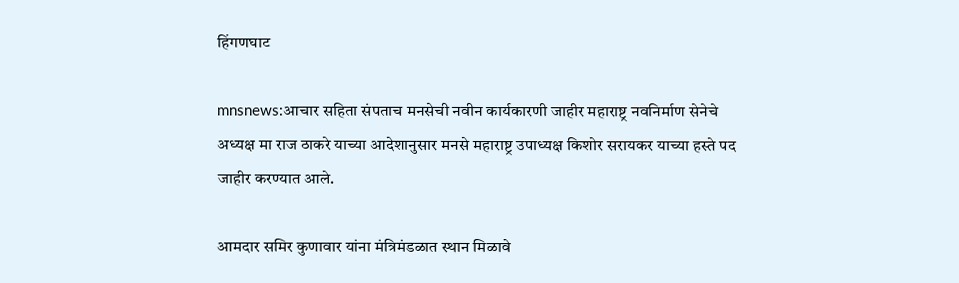हिंगणघाट

mnsnews:आचार सहिता संपताच मनसेची नवीन कार्यकारणी जाहीर महाराष्ट्र नवनिर्माण सेनेचे अध्यक्ष मा राज ठाकरे याच्या आदेशानुसार मनसे महाराष्ट्र उपाध्यक्ष किशोर सरायकर याच्या हस्ते पद जाहीर करण्यात आले.

आमदार समिर कुणावार यांना मंत्रिमंडळात स्थान मिळावे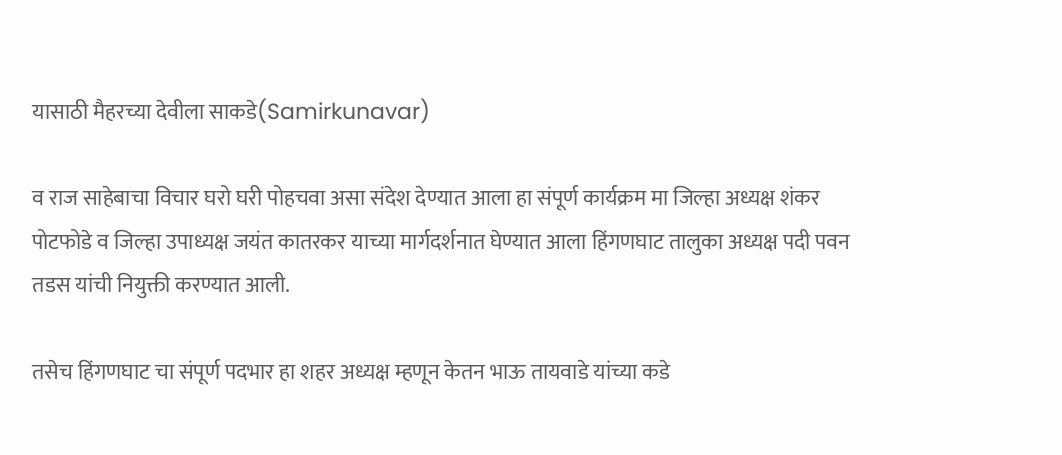यासाठी मैहरच्या देवीला साकडे(Samirkunavar)

व राज साहेबाचा विचार घरो घरी पोहचवा असा संदेश देण्यात आला हा संपूर्ण कार्यक्रम मा जिल्हा अध्यक्ष शंकर पोटफोडे व जिल्हा उपाध्यक्ष जयंत कातरकर याच्या मार्गदर्शनात घेण्यात आला हिंगणघाट तालुका अध्यक्ष पदी पवन तडस यांची नियुक्ती करण्यात आली.

तसेच हिंगणघाट चा संपूर्ण पदभार हा शहर अध्यक्ष म्हणून केतन भाऊ तायवाडे यांच्या कडे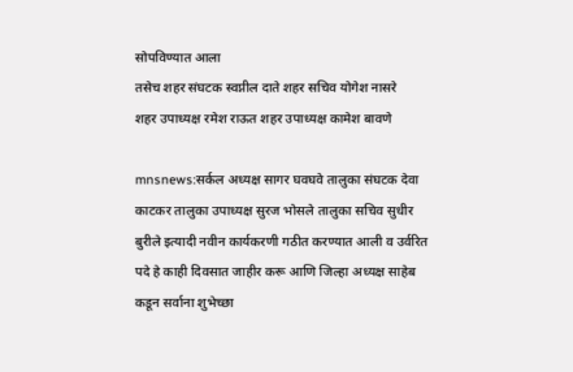सोपविण्यात आला
तसेच शहर संघटक स्वप्नील दाते शहर सचिव योगेश नासरे
शहर उपाध्यक्ष रमेश राऊत शहर उपाध्यक्ष कामेश बावणे

mnsnews:सर्कल अध्यक्ष सागर घवघवे तालुका संघटक देवा काटकर तालुका उपाध्यक्ष सुरज भोसले तालुका सचिव सुधीर बुरीले इत्यादी नवीन कार्यकरणी गठीत करण्यात आली व उर्वरित पदे हे काही दिवसात जाहीर करू आणि जिल्हा अध्यक्ष साहेब कडून सर्वाना शुभेच्छा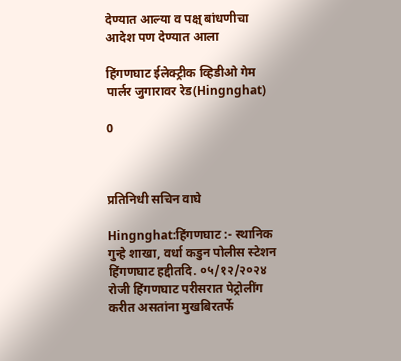देण्यात आल्या व पक्ष् बांधणीचा आदेश पण देण्यात आला

हिंगणघाट ईलेक्ट्रीक व्हिडीओ गेम पार्लर जुगारावर रेड(Hingnghat)

0



प्रतिनिधी सचिन वाघे

Hingnghat:हिंगणघाट :- स्थानिक गुन्हे शाखा, वर्धा कडुन पोलीस स्टेशन हिंगणघाट हद्दीतदि. ०५/१२/२०२४ रोजी हिंगणघाट परीसरात पेट्रोलींग करीत असतांना मुखबिरतर्फे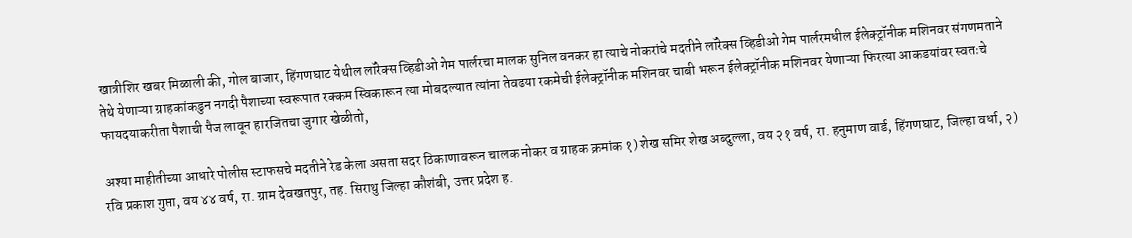खात्रीशिर खबर मिळाली की, गोल बाजार, हिंगणघाट येथील लॉरेक्स व्हिडीओ गेम पार्लरचा मालक सुनिल वनकर हा त्याचे नोकरांचे मदतीने लॉरेक्स व्हिडीओ गेम पार्लरमधील ईलेक्ट्रॉनीक मशिनवर संगणमताने तेथे येणाऱ्या ग्राहकांकडुन नगदी पैशाच्या स्वरूपात रक्कम स्विकारून त्या मोबदल्यात त्यांना तेवढया रकमेची ईलेक्ट्रॉनीक मशिनवर चाबी भरून ईलेक्ट्रॉनीक मशिनवर येणाऱ्या फिरत्या आकडयांवर स्वतःचे फायदयाकरीता पैशाची पैज लावून हारजितचा जुगार खेळीतो,

अश्या माहीतीच्या आधारे पोलीस स्टाफसचे मदतीने रेड केला असता सदर ठिकाणावरून चालक नोकर व ग्राहक क्रमांक १) शेख समिर शेख अब्दुल्ला, वय २१ वर्ष, रा. हनुमाण वार्ड, हिंगणघाट, जिल्हा वर्धा, २) रवि प्रकाश गुप्ता, वय ४४ वर्ष, रा. ग्राम देवखतपुर, तह. सिराथु जिल्हा कौशंबी, उत्तर प्रदेश ह.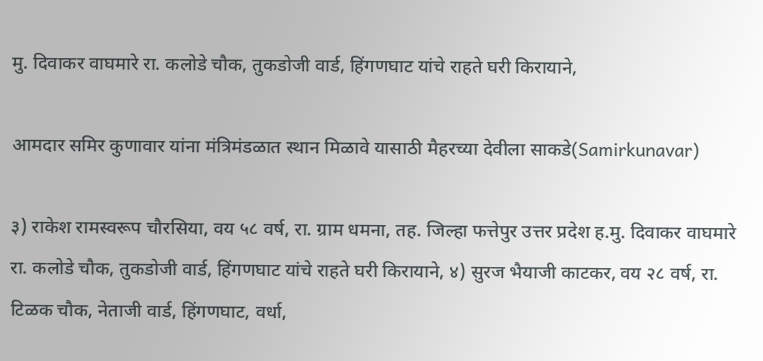मु. दिवाकर वाघमारे रा. कलोडे चौक, तुकडोजी वार्ड, हिंगणघाट यांचे राहते घरी किरायाने,

आमदार समिर कुणावार यांना मंत्रिमंडळात स्थान मिळावे यासाठी मैहरच्या देवीला साकडे(Samirkunavar)

३) राकेश रामस्वरूप चौरसिया, वय ५८ वर्ष, रा. ग्राम धमना, तह. जिल्हा फत्तेपुर उत्तर प्रदेश ह.मु. दिवाकर वाघमारे रा. कलोडे चौक, तुकडोजी वार्ड, हिंगणघाट यांचे राहते घरी किरायाने, ४) सुरज भैयाजी काटकर, वय २८ वर्ष, रा. टिळक चौक, नेताजी वार्ड, हिंगणघाट, वर्धा,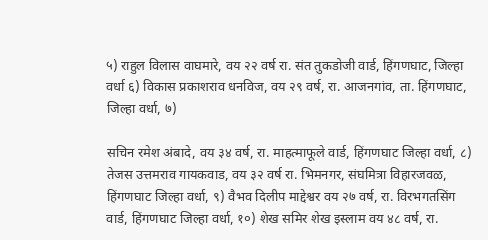५) राहुल विलास वाघमारे, वय २२ वर्ष रा. संत तुकडोजी वार्ड, हिंगणघाट, जिल्हा वर्धा ६) विकास प्रकाशराव धनविज, वय २९ वर्ष, रा. आजनगांव, ता. हिंगणघाट, जिल्हा वर्धा, ७)

सचिन रमेश अंबादे, वय ३४ वर्ष, रा. माहत्माफूले वार्ड, हिंगणघाट जिल्हा वर्धा, ८) तेजस उत्तमराव गायकवाड, वय ३२ वर्ष रा. भिमनगर, संघमित्रा विहारजवळ, हिंगणघाट जिल्हा वर्धा, ९) वैभव दिलीप माद्देश्वर वय २७ वर्ष, रा. विरभगतसिंग वार्ड, हिंगणघाट जिल्हा वर्धा, १०) शेख समिर शेख इस्लाम वय ४८ वर्ष, रा.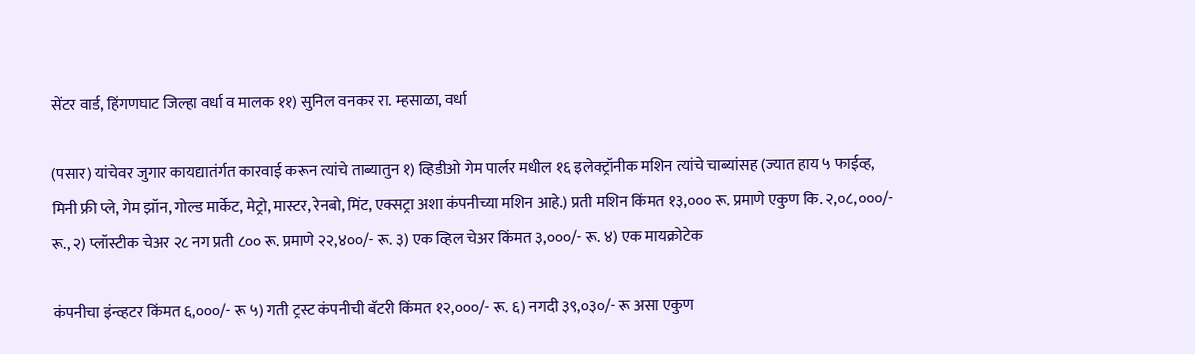सेंटर वार्ड, हिंगणघाट जिल्हा वर्धा व मालक ११) सुनिल वनकर रा. म्हसाळा, वर्धा

(पसार) यांचेवर जुगार कायद्यातंर्गत कारवाई करून त्यांचे ताब्यातुन १) व्हिडीओ गेम पार्लर मधील १६ इलेक्ट्रॉनीक मशिन त्यांचे चाब्यांसह (ज्यात हाय ५ फाईव्ह, मिनी फ्री प्ले, गेम झॉन, गोल्ड मार्केट, मेट्रो, मास्टर, रेनबो, मिंट, एक्सट्रा अशा कंपनीच्या मशिन आहे.) प्रती मशिन किंमत १३,००० रू. प्रमाणे एकुण कि. २,०८,०००/- रू., २) प्लॉस्टीक चेअर २८ नग प्रती ८०० रू. प्रमाणे २२,४००/- रू. ३) एक व्हिल चेअर किंमत ३,०००/- रू. ४) एक मायक्रोटेक

कंपनीचा इंन्व्हटर किंमत ६,०००/- रू ५) गती ट्रस्ट कंपनीची बॅटरी किंमत १२,०००/- रू. ६) नगदी ३९,०३०/- रू असा एकुण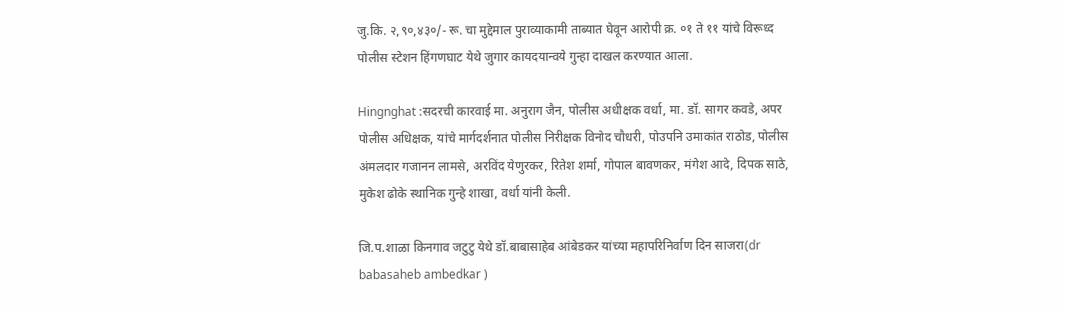जु.कि. २,९०,४३०/- रू. चा मुद्देमाल पुराव्याकामी ताब्यात घेवून आरोपी क्र. ०१ ते ११ यांचे विरूध्द पोलीस स्टेशन हिंगणघाट येथे जुगार कायदयान्वये गुन्हा दाखल करण्यात आला.

Hingnghat :सदरची कारवाई मा. अनुराग जैन, पोलीस अधीक्षक वर्धा, मा. डॉ. सागर कवडे, अपर पोलीस अधिक्षक, यांचे मार्गदर्शनात पोलीस निरीक्षक विनोद चौधरी, पोउपनि उमाकांत राठोड, पोलीस अंमलदार गजानन लामसे, अरविंद येणुरकर, रितेश शर्मा, गोपाल बावणकर, मंगेश आदे, दिपक साठे, मुकेश ढोके स्थानिक गुन्हे शाखा, वर्धा यांनी केली.

जि.प.शाळा किनगाव जटुटु येथे डॉ.बाबासाहेब आंबेडकर यांच्या महापरिनिर्वाण दिन साजरा(dr babasaheb ambedkar )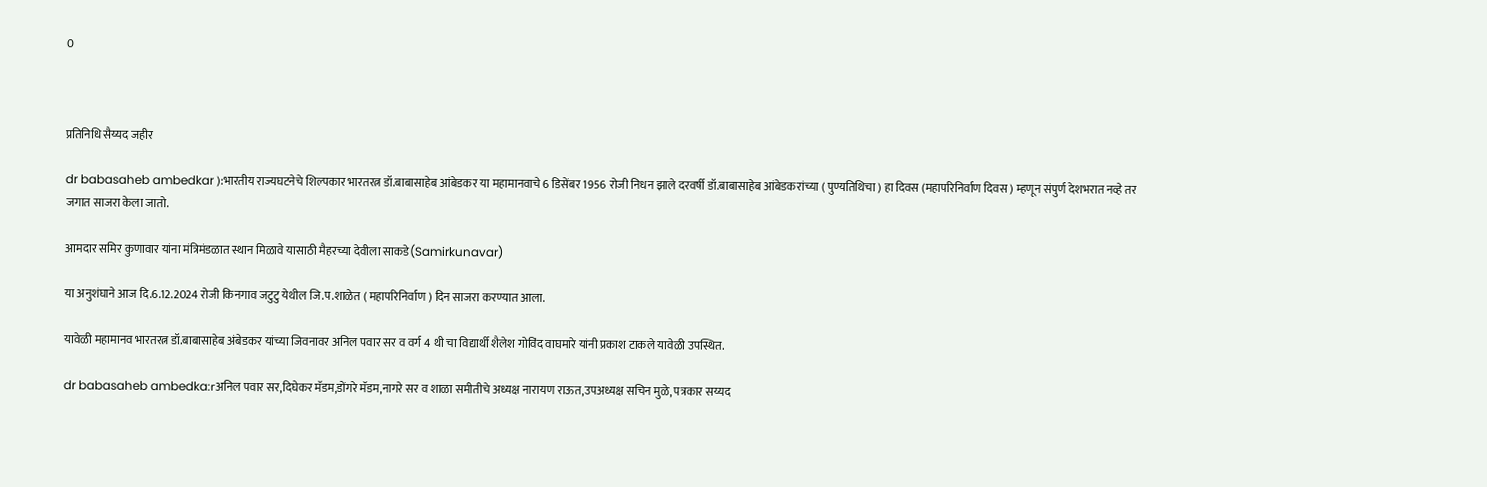0



प्रतिनिधि सैय्यद जहीर

dr babasaheb ambedkar ):भारतीय राज्यघटनेचे शिल्पकार भारतरत्न डॉ.बाबासाहेब आंबेडकर या महामानवाचे 6 डिसेंबर 1956 रोजी निधन झाले दरवर्षी डॉ.बाबासाहेब आंबेडकरांच्या ( पुण्यतिथिचा ) हा दिवस (महापरिनिर्वाण दिवस ) म्हणून संपुर्ण देशभरात नव्हे तर जगात साजरा केला जातो.

आमदार समिर कुणावार यांना मंत्रिमंडळात स्थान मिळावे यासाठी मैहरच्या देवीला साकडे(Samirkunavar)

या अनुशंघाने आज दि.6.12.2024 रोजी किनगाव जटुटु येथील जि.प.शाळेत ( महापरिनिर्वाण ) दिन साजरा करण्यात आला.

यावेळी महामानव भारतरत्न डॉ.बाबासाहेब अंबेडकर यांच्या जिवनावर अनिल पवार सर व वर्ग 4 थी चा विद्यार्थी शैलेश गोविंद वाघमारे यांनी प्रकाश टाकले यावेळी उपस्थित.

dr babasaheb ambedka:rअनिल पवार सर,दिघेकर मॅडम,डोंगरे मॅडम,नागरे सर व शाळा समीतीचे अध्यक्ष नारायण राऊत,उपअध्यक्ष सचिन मुळे, पत्रकार सय्यद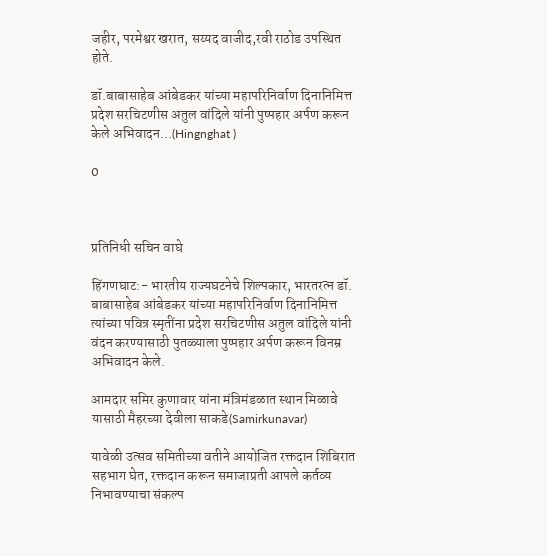जहीर, परमेश्वर खरात, सय्यद वाजीद,रवी राठोड उपस्थित होते.

डॉ.बाबासाहेब आंबेडकर यांच्या महापरिनिर्वाण दिनानिमित्त प्रदेश सरचिटणीस अतुल वांदिले यांनी पुष्पहार अर्पण करून केले अभिवादन…(Hingnghat )

0



प्रतिनिधी सचिन वाघे

हिंगणघाट:- भारतीय राज्यघटनेचे शिल्पकार, भारतरत्न डॉ. बाबासाहेब आंबेडकर यांच्या महापरिनिर्वाण दिनानिमित्त त्यांच्या पवित्र स्मृतींना प्रदेश सरचिटणीस अतुल वांदिले यांनी वंदन करण्यासाठी पुतळ्याला पुष्पहार अर्पण करून विनम्र अभिवादन केले.

आमदार समिर कुणावार यांना मंत्रिमंडळात स्थान मिळावे यासाठी मैहरच्या देवीला साकडे(Samirkunavar)

यावेळी उत्सव समितीच्या वतीने आयोजित रक्तदान शिबिरात सहभाग घेत, रक्तदान करून समाजाप्रती आपले कर्तव्य निभावण्याचा संकल्प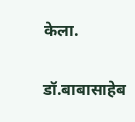केला.

डॉ.बाबासाहेब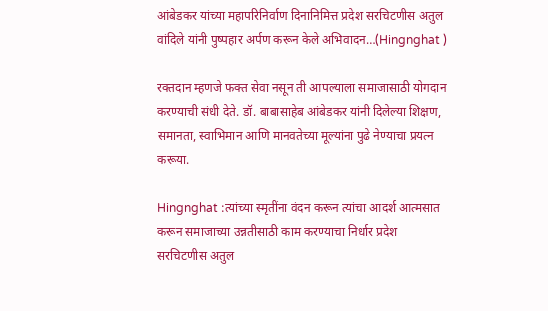आंबेडकर यांच्या महापरिनिर्वाण दिनानिमित्त प्रदेश सरचिटणीस अतुल वांदिले यांनी पुष्पहार अर्पण करून केले अभिवादन…(Hingnghat )

रक्तदान म्हणजे फक्त सेवा नसून ती आपल्याला समाजासाठी योगदान करण्याची संधी देते. डॉ. बाबासाहेब आंबेडकर यांनी दिलेल्या शिक्षण, समानता, स्वाभिमान आणि मानवतेच्या मूल्यांना पुढे नेण्याचा प्रयत्न करूया.

Hingnghat :त्यांच्या स्मृतींना वंदन करून त्यांचा आदर्श आत्मसात करून समाजाच्या उन्नतीसाठी काम करण्याचा निर्धार प्रदेश सरचिटणीस अतुल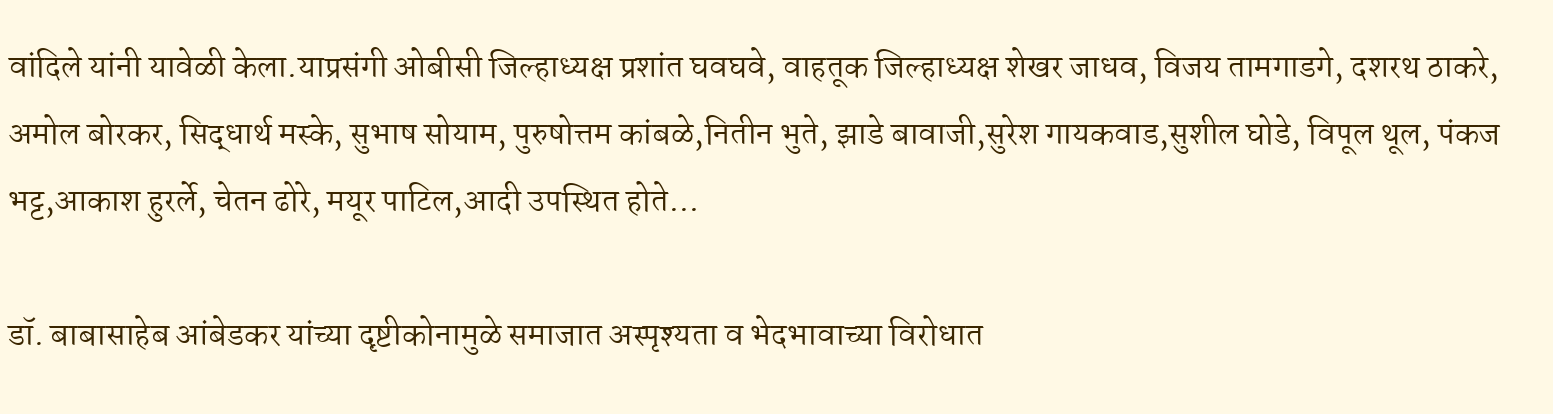वांदिले यांनी यावेळी केला.याप्रसंगी ओबीसी जिल्हाध्यक्ष प्रशांत घवघवे, वाहतूक जिल्हाध्यक्ष शेखर जाधव, विजय तामगाडगे, दशरथ ठाकरे, अमोल बोरकर, सिद्धार्थ मस्के, सुभाष सोयाम, पुरुषोत्तम कांबळे,नितीन भुते, झाडे बावाजी,सुरेश गायकवाड,सुशील घोडे, विपूल थूल, पंकज भट्ट,आकाश हुरर्ले, चेतन ढोरे, मयूर पाटिल,आदी उपस्थित होते…

डॉ. बाबासाहेब आंबेडकर यांच्या दृष्टीकोनामुळे समाजात अस्पृश्यता व भेदभावाच्या विरोधात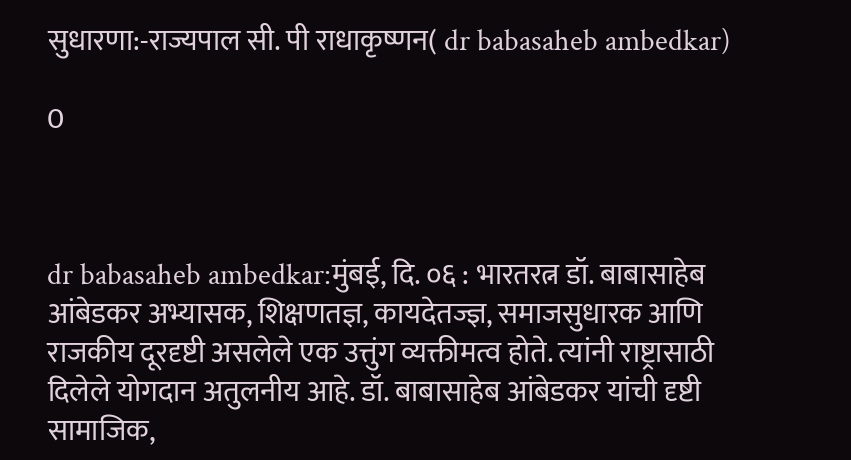सुधारणा:-राज्यपाल सी. पी राधाकृष्णन( dr babasaheb ambedkar)

0



dr babasaheb ambedkar:मुंबई, दि. ०६ : भारतरत्न डॉ. बाबासाहेब आंबेडकर अभ्यासक, शिक्षणतज्ञ, कायदेतज्ज्ञ, समाजसुधारक आणि राजकीय दूरदृष्टी असलेले एक उत्तुंग व्यक्तीमत्व होते. त्यांनी राष्ट्रासाठी दिलेले योगदान अतुलनीय आहे. डॉ. बाबासाहेब आंबेडकर यांची दृष्टी सामाजिक,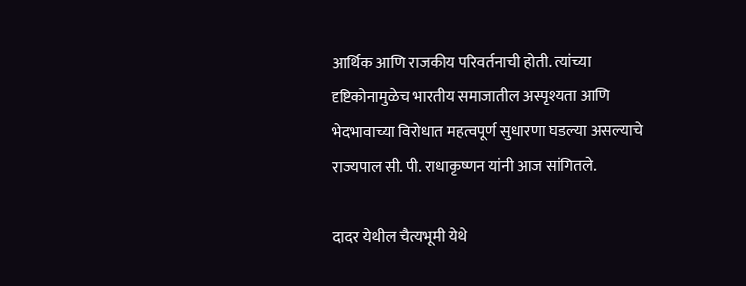आर्थिक आणि राजकीय परिवर्तनाची होती. त्यांच्या दृष्टिकोनामुळेच भारतीय समाजातील अस्पृश्यता आणि भेदभावाच्या विरोधात महत्वपूर्ण सुधारणा घडल्या असल्याचे राज्यपाल सी. पी. राधाकृष्णन यांनी आज सांगितले.

दादर येथील चैत्यभूमी येथे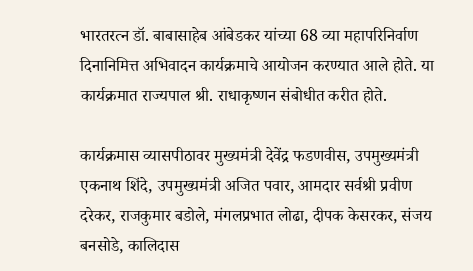भारतरत्न डॉ. बाबासाहेब आंबेडकर यांच्या 68 व्या महापरिनिर्वाण दिनानिमित्त अभिवादन कार्यक्रमाचे आयोजन करण्यात आले होते. या कार्यक्रमात राज्यपाल श्री. राधाकृष्णन संबोधीत करीत होते.

कार्यक्रमास व्यासपीठावर मुख्यमंत्री देवेंद्र फडणवीस, उपमुख्यमंत्री एकनाथ शिंदे, उपमुख्यमंत्री अजित पवार, आमदार सर्वश्री प्रवीण दरेकर, राजकुमार बडोले, मंगलप्रभात लोढा, दीपक केसरकर, संजय बनसोडे, कालिदास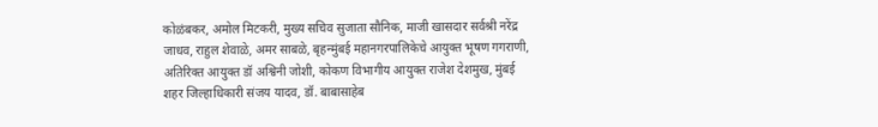कोळंबकर, अमोल मिटकरी, मुख्य सचिव सुजाता सौनिक, माजी खासदार सर्वश्री नरेंद्र जाधव, राहुल शेवाळे, अमर साबळे, बृहन्मुंबई महानगरपालिकेचे आयुक्त भूषण गगराणी, अतिरिक्त आयुक्त डॉ अश्विनी जोशी, कोकण विभागीय आयुक्त राजेश देशमुख, मुंबई शहर जिल्हाधिकारी संजय यादव, डॉ. बाबासाहेब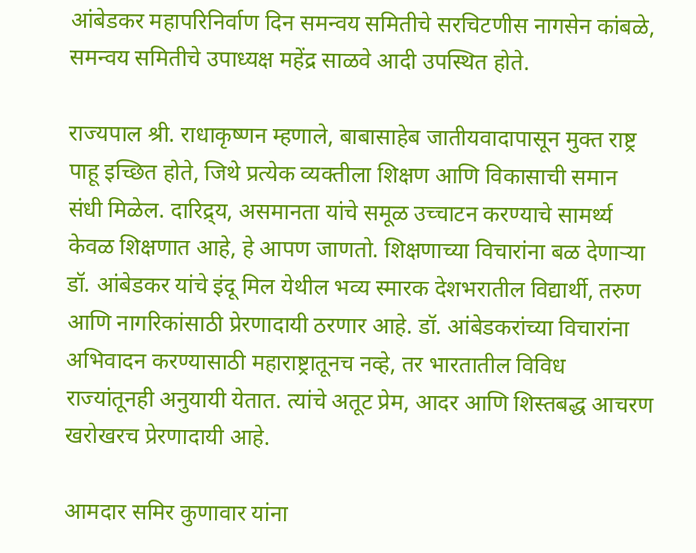आंबेडकर महापरिनिर्वाण दिन समन्वय समितीचे सरचिटणीस नागसेन कांबळे, समन्वय समितीचे उपाध्यक्ष महेंद्र साळवे आदी उपस्थित होते.

राज्यपाल श्री. राधाकृष्णन म्हणाले, बाबासाहेब जातीयवादापासून मुक्त राष्ट्र पाहू इच्छित होते, जिथे प्रत्येक व्यक्तीला शिक्षण आणि विकासाची समान संधी मिळेल. दारिद्र्य, असमानता यांचे समूळ उच्चाटन करण्याचे सामर्थ्य केवळ शिक्षणात आहे, हे आपण जाणतो. शिक्षणाच्या विचारांना बळ देणाऱ्या डॉ. आंबेडकर यांचे इंदू मिल येथील भव्य स्मारक देशभरातील विद्यार्थी, तरुण आणि नागरिकांसाठी प्रेरणादायी ठरणार आहे. डॉ. आंबेडकरांच्या विचारांना अभिवादन करण्यासाठी महाराष्ट्रातूनच नव्हे, तर भारतातील विविध राज्यांतूनही अनुयायी येतात. त्यांचे अतूट प्रेम, आदर आणि शिस्तबद्ध आचरण खरोखरच प्रेरणादायी आहे.

आमदार समिर कुणावार यांना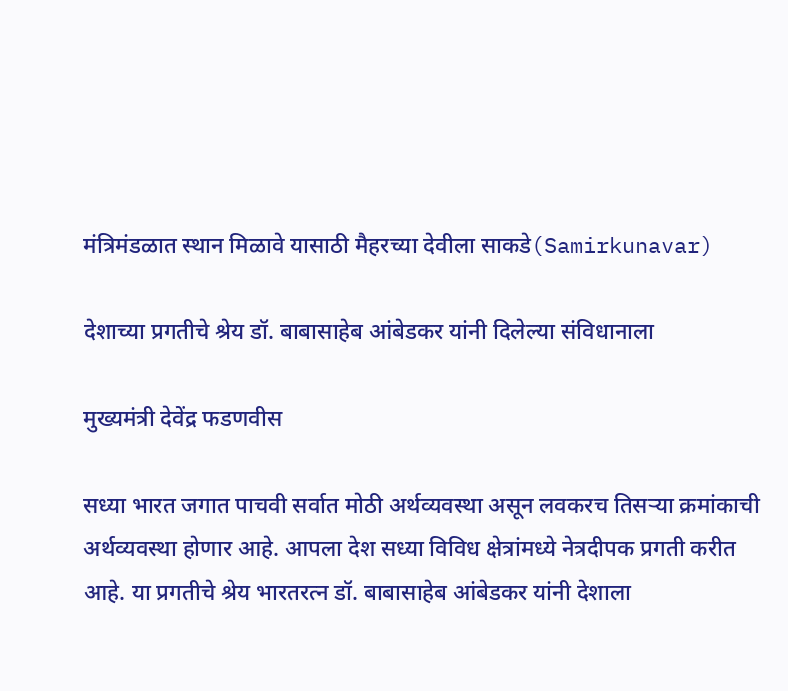मंत्रिमंडळात स्थान मिळावे यासाठी मैहरच्या देवीला साकडे(Samirkunavar)

देशाच्या प्रगतीचे श्रेय डॉ. बाबासाहेब आंबेडकर यांनी दिलेल्या संविधानाला

मुख्यमंत्री देवेंद्र फडणवीस

सध्या भारत जगात पाचवी सर्वात मोठी अर्थव्यवस्था असून लवकरच तिसऱ्या क्रमांकाची अर्थव्यवस्था होणार आहे. आपला देश सध्या विविध क्षेत्रांमध्ये नेत्रदीपक प्रगती करीत आहे. या प्रगतीचे श्रेय भारतरत्न डॉ. बाबासाहेब आंबेडकर यांनी देशाला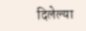दिलेल्या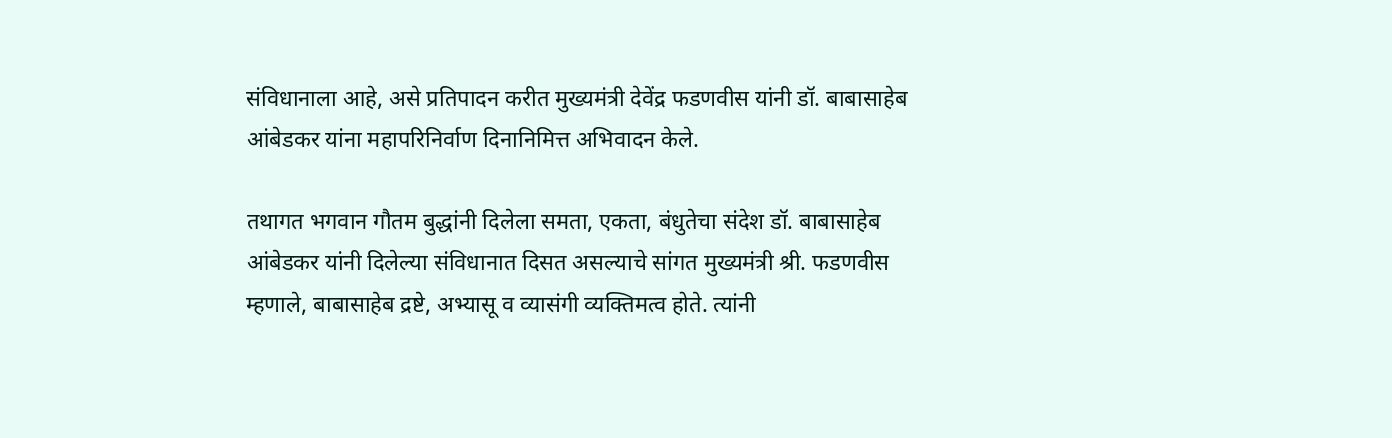संविधानाला आहे, असे प्रतिपादन करीत मुख्यमंत्री देवेंद्र फडणवीस यांनी डॉ. बाबासाहेब आंबेडकर यांना महापरिनिर्वाण दिनानिमित्त अभिवादन केले.

तथागत भगवान गौतम बुद्धांनी दिलेला समता, एकता, बंधुतेचा संदेश डॉ. बाबासाहेब आंबेडकर यांनी दिलेल्या संविधानात दिसत असल्याचे सांगत मुख्यमंत्री श्री. फडणवीस म्हणाले, बाबासाहेब द्रष्टे, अभ्यासू व व्यासंगी व्यक्तिमत्व होते. त्यांनी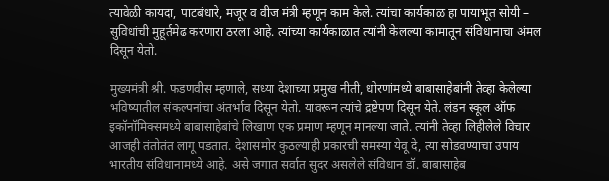त्यावेळी कायदा, पाटबंधारे, मजूर व वीज मंत्री म्हणून काम केले. त्यांचा कार्यकाळ हा पायाभूत सोयी – सुविधांची मुहूर्तमेढ करणारा ठरला आहे. त्यांच्या कार्यकाळात त्यांनी केलल्या कामातून संविधानाचा अंमल दिसून येतो.

मुख्यमंत्री श्री. फडणवीस म्हणाले, सध्या देशाच्या प्रमुख नीती, धोरणांमध्ये बाबासाहेबांनी तेव्हा केलेल्या भविष्यातील संकल्पनांचा अंतर्भाव दिसून येतो. यावरून त्यांचे द्रष्टेपण दिसून येते. लंडन स्कूल ऑफ इकॉनॉमिक्समध्ये बाबासाहेबांचे लिखाण एक प्रमाण म्हणून मानल्या जाते. त्यांनी तेव्हा लिहीलेले विचार आजही तंतोतंत लागू पडतात. देशासमोर कुठल्याही प्रकारची समस्या येवू दे, त्या सोडवण्याचा उपाय भारतीय संविधानामध्ये आहे. असे जगात सर्वात सुदर असलेले संविधान डॉ. बाबासाहेब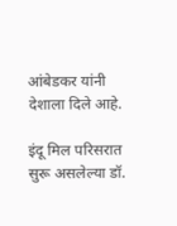आंबेडकर यांनी देशाला दिले आहे.

इंदू मिल परिसरात सुरू असलेल्या डॉ.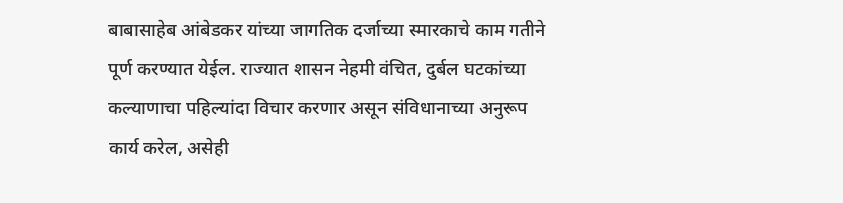बाबासाहेब आंबेडकर यांच्या जागतिक दर्जाच्या स्मारकाचे काम गतीने पूर्ण करण्यात येईल. राज्यात शासन नेहमी वंचित, दुर्बल घटकांच्या कल्याणाचा पहिल्यांदा विचार करणार असून संविधानाच्या अनुरूप कार्य करेल, असेही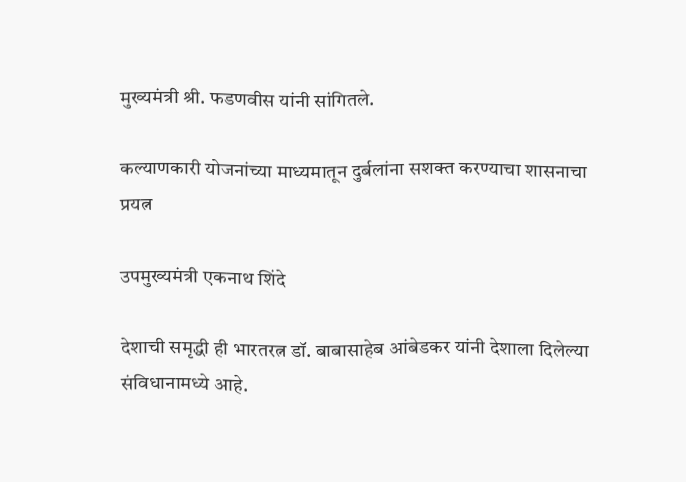मुख्यमंत्री श्री. फडणवीस यांनी सांगितले.

कल्याणकारी योजनांच्या माध्यमातून दुर्बलांना सशक्त करण्याचा शासनाचा प्रयत्न

उपमुख्यमंत्री एकनाथ शिंदे

देशाची समृद्धी ही भारतरत्न डॉ. बाबासाहेब आंबेडकर यांनी देशाला दिलेल्या संविधानामध्ये आहे.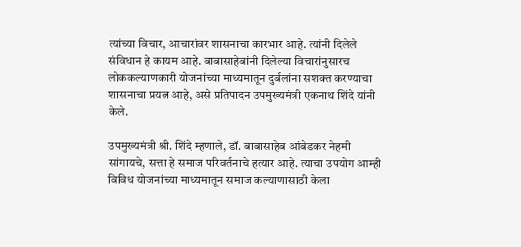त्यांच्या विचार, आचारांवर शासनाचा कारभार आहे. त्यांनी दिलेले संविधान हे कायम आहे. बाबासाहेबांनी दिलेल्या विचारांनुसारच लोककल्याणकारी योजनांच्या माध्यमातून दुर्बलांना सशक्त करण्याचा शासनाचा प्रयत्न आहे, असे प्रतिपादन उपमुख्यमंत्री एकनाथ शिंदे यांनी केले.

उपमुख्यमंत्री श्री. शिंदे म्हणाले, डॉ. बाबासाहेब आंबेडकर नेहमी सांगायचे, सत्ता हे समाज परिवर्तनाचे हत्यार आहे. त्याचा उपयोग आम्ही विविध योजनांच्या माध्यमातून समाज कल्याणासाठी केला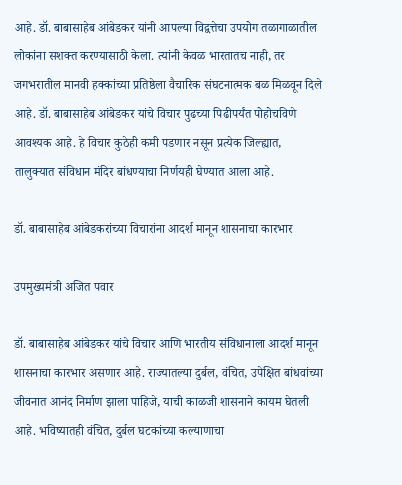आहे. डॉ. बाबासाहेब आंबेडकर यांनी आपल्या विद्वत्तेचा उपयोग तळागाळातील लोकांना सशक्त करण्यासाठी केला. त्यांनी केवळ भारतातच नाही, तर जगभरातील मानवी हक्कांच्या प्रतिष्ठेला वैचारिक संघटनात्मक बळ मिळवून दिले आहे. डॉ. बाबासाहेब आंबेडकर यांचे विचार पुढच्या पिढीपर्यंत पोहोचविणे आवश्यक आहे. हे विचार कुठेही कमी पडणार नसून प्रत्येक जिल्ह्यात, तालुक्यात संविधान मंदिर बांधण्याचा निर्णयही घेण्यात आला आहे.

डॉ. बाबासाहेब आंबेडकरांच्या विचारांना आदर्श मानून शासनाचा कारभार

उपमुख्यमंत्री अजित पवार

डॉ. बाबासाहेब आंबेडकर यांचे विचार आणि भारतीय संविधानाला आदर्श मानून शासनाचा कारभार असणार आहे. राज्यातल्या दुर्बल, वंचित, उपेक्षित बांधवांच्या जीवनात आनंद निर्माण झाला पाहिजे, याची काळजी शासनाने कायम घेतली आहे. भविष्यातही वंचित, दुर्बल घटकांच्या कल्याणाचा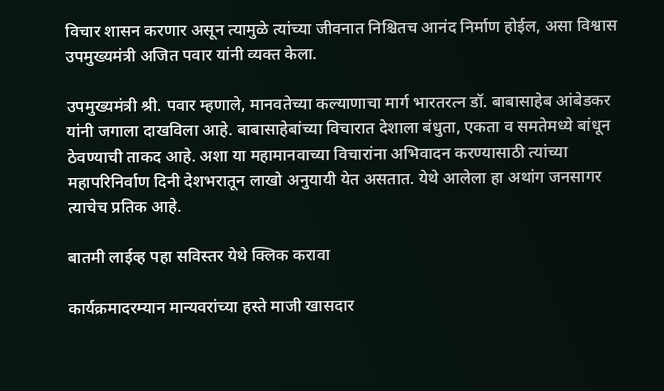विचार शासन करणार असून त्यामुळे त्यांच्या जीवनात निश्चितच आनंद निर्माण होईल, असा विश्वास उपमुख्यमंत्री अजित पवार यांनी व्यक्त केला.

उपमुख्यमंत्री श्री. पवार म्हणाले, मानवतेच्या कल्याणाचा मार्ग भारतरत्न डॉ. बाबासाहेब आंबेडकर यांनी जगाला दाखविला आहे. बाबासाहेबांच्या विचारात देशाला बंधुता, एकता व समतेमध्ये बांधून ठेवण्याची ताकद आहे. अशा या महामानवाच्या विचारांना अभिवादन करण्यासाठी त्यांच्या महापरिनिर्वाण दिनी देशभरातून लाखो अनुयायी येत असतात. येथे आलेला हा अथांग जनसागर त्याचेच प्रतिक आहे.

बातमी लाईव्ह पहा सविस्तर येथे क्लिक करावा

कार्यक्रमादरम्यान मान्यवरांच्या हस्ते माजी खासदार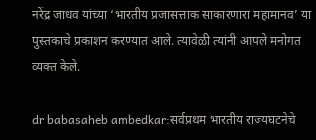नरेंद्र जाधव यांच्या ‘भारतीय प्रजासत्ताक साकारणारा महामानव’ या पुस्तकाचे प्रकाशन करण्यात आले. त्यावेळी त्यांनी आपले मनोगत व्यक्त केले.

dr babasaheb ambedkar:सर्वप्रथम भारतीय राज्यघटनेचे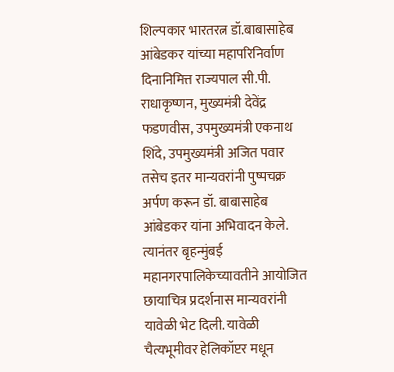शिल्पकार भारतरत्न डॉ.बाबासाहेब आंबेडकर यांच्या महापरिनिर्वाण दिनानिमित्त राज्यपाल सी.पी. राधाकृष्णन, मुख्यमंत्री देवेंद्र फडणवीस, उपमुख्यमंत्री एकनाथ शिंदे, उपमुख्यमंत्री अजित पवार तसेच इतर मान्यवरांनी पुष्पचक्र अर्पण करून डॉ. बाबासाहेब आंबेडकर यांना अभिवादन केले. त्यानंतर बृहन्मुंबई महानगरपालिकेच्यावतीने आयोजित छायाचित्र प्रदर्शनास मान्यवरांनी यावेळी भेट दिली. यावेळी चैत्यभूमीवर हेलिकॉप्टर मधून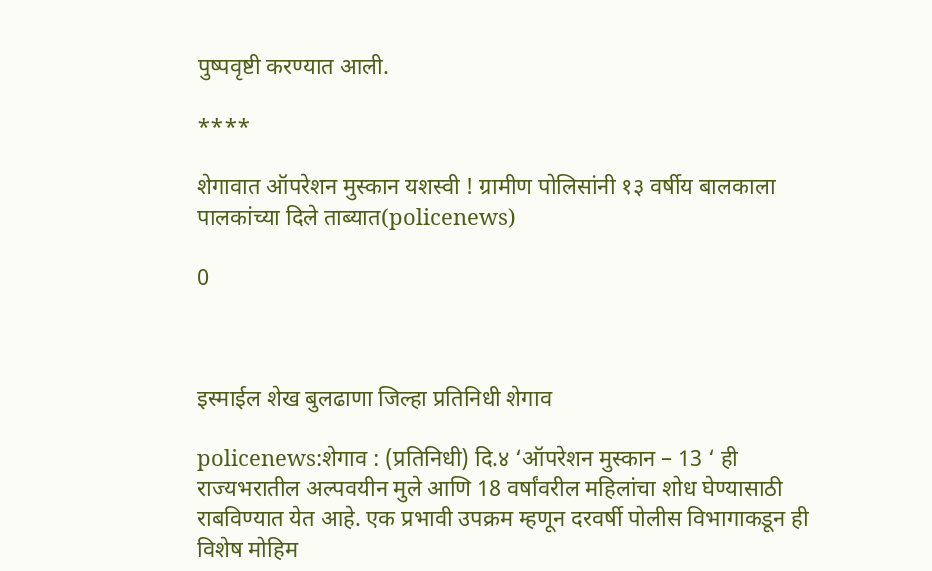पुष्पवृष्टी करण्यात आली.

****

शेगावात ऑपरेशन मुस्कान यशस्वी ! ग्रामीण पोलिसांनी १३ वर्षीय बालकाला पालकांच्या दिले ताब्यात(policenews)

0



इस्माईल शेख बुलढाणा जिल्हा प्रतिनिधी शेगाव

policenews:शेगाव : (प्रतिनिधी) दि.४ ‘ऑपरेशन मुस्कान – 13 ‘ ही राज्यभरातील अल्पवयीन मुले आणि 18 वर्षांवरील महिलांचा शोध घेण्यासाठी राबविण्यात येत आहे. एक प्रभावी उपक्रम म्हणून दरवर्षी पोलीस विभागाकडून ही विशेष मोहिम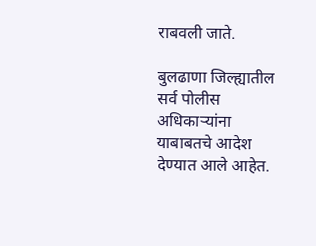राबवली जाते.

बुलढाणा जिल्ह्यातील सर्व पोलीस अधिकाऱ्यांना याबाबतचे आदेश देण्यात आले आहेत.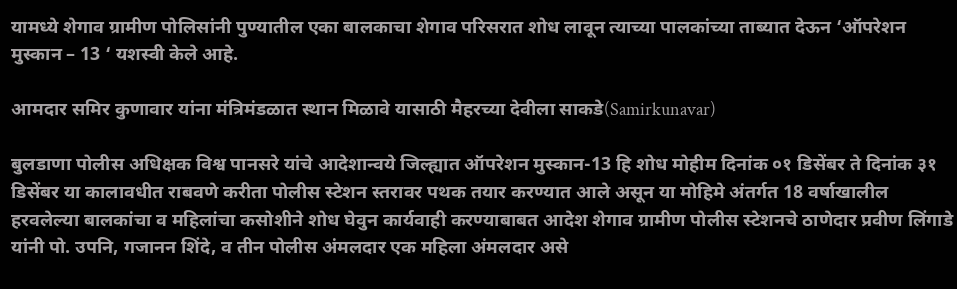यामध्ये शेगाव ग्रामीण पोलिसांनी पुण्यातील एका बालकाचा शेगाव परिसरात शोध लावून त्याच्या पालकांच्या ताब्यात देऊन ‘ऑपरेशन मुस्कान – 13 ‘ यशस्वी केले आहे.

आमदार समिर कुणावार यांना मंत्रिमंडळात स्थान मिळावे यासाठी मैहरच्या देवीला साकडे(Samirkunavar)

बुलडाणा पोलीस अधिक्षक विश्व पानसरे यांचे आदेशान्वये जिल्ह्यात ऑपरेशन मुस्कान-13 हि शोध मोहीम दिनांक ०१ डिसेंबर ते दिनांक ३१ डिसेंबर या कालावधीत राबवणे करीता पोलीस स्टेशन स्तरावर पथक तयार करण्यात आले असून या मोहिमे अंतर्गत 18 वर्षाखालील हरवलेल्या बालकांचा व महिलांचा कसोशीने शोध घेवुन कार्यवाही करण्याबाबत आदेश शेगाव ग्रामीण पोलीस स्टेशनचे ठाणेदार प्रवीण लिंगाडे यांनी पो. उपनि, गजानन शिंदे, व तीन पोलीस अंमलदार एक महिला अंमलदार असे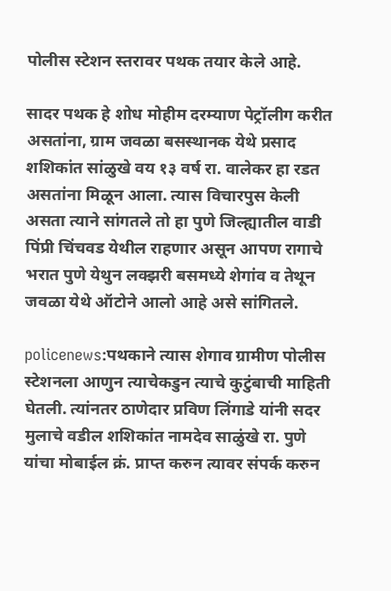पोलीस स्टेशन स्तरावर पथक तयार केले आहे.

सादर पथक हे शोध मोहीम दरम्याण पेट्रॉलीग करीत असतांना, ग्राम जवळा बसस्थानक येथे प्रसाद शशिकांत सांळुखे वय १३ वर्ष रा. वालेकर हा रडत असतांना मिळून आला. त्यास विचारपुस केली असता त्याने सांगतले तो हा पुणे जिल्ह्यातील वाडी पिंप्री चिंचवड येथील राहणार असून आपण रागाचे भरात पुणे येथुन लक्झरी बसमध्ये शेगांव व तेथून जवळा येथे ऑटोने आलो आहे असे सांगितले.

policenews:पथकाने त्यास शेगाव ग्रामीण पोलीस स्टेशनला आणुन त्याचेकडुन त्याचे कुटुंबाची माहिती घेतली. त्यांनतर ठाणेदार प्रविण लिंगाडे यांनी सदर मुलाचे वडील शशिकांत नामदेव साळुंखे रा. पुणे यांचा मोबाईल क्रं. प्राप्त करुन त्यावर संपर्क करुन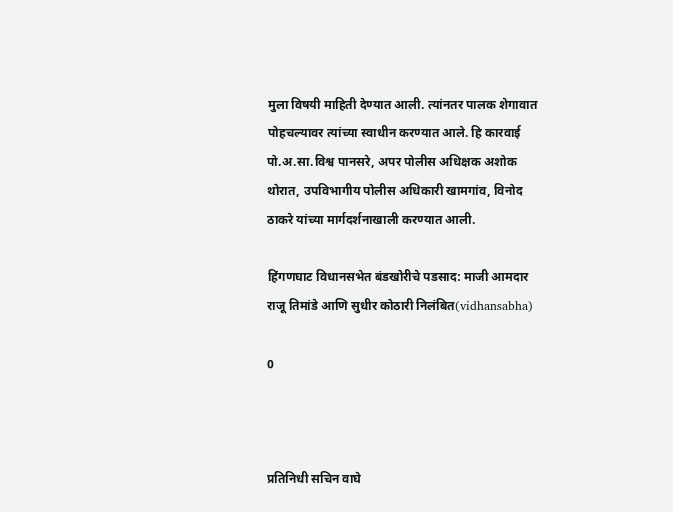मुला विषयी माहिती देण्यात आली. त्यांनतर पालक शेगावात पोहचल्यावर त्यांच्या स्वाधीन करण्यात आले. हि कारवाई पो.अ.सा.विश्व पानसरे, अपर पोलीस अधिक्षक अशोक थोरात, उपविभागीय पोलीस अधिकारी खामगांव, विनोद ठाकरे यांच्या मार्गदर्शनाखाली करण्यात आली.

हिंगणघाट विधानसभेत बंडखोरीचे पडसाद: माजी आमदार राजू तिमांडे आणि सुधीर कोठारी निलंबित(vidhansabha)

0



प्रतिनिधी सचिन वाघे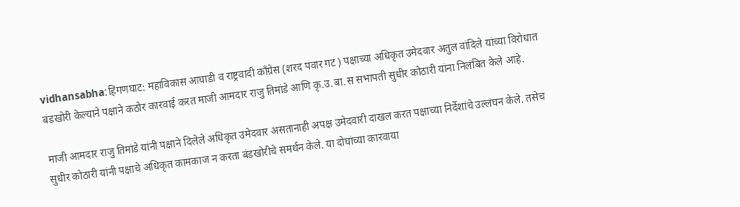vidhansabha:हिंगणघाट: महाविकास आघाडी व राष्ट्रवादी काँग्रेस (शरद पवार गट) पक्षाच्या अधिकृत उमेदवार अतुल वांदिले यांच्या विरोधात बंडखोरी केल्याने पक्षाने कठोर कारवाई करत माजी आमदार राजु तिमांडे आणि कृ.उ.बा.स सभापती सुधीर कोठारी यांना निलंबित केले आहे.

माजी आमदार राजु तिमांडे यांनी पक्षाने दिलेले अधिकृत उमेदवार असतानाही अपक्ष उमेदवारी दाखल करत पक्षाच्या निर्देशांचे उल्लंघन केले. तसेच सुधीर कोठारी यांनी पक्षाचे अधिकृत कामकाज न करता बंडखोरीचे समर्थन केले. या दोघांच्या कारवाया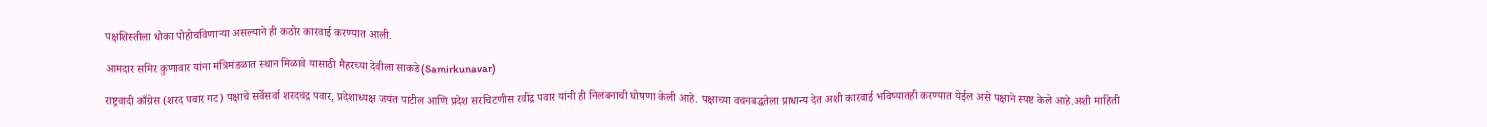पक्षशिस्तीला धोका पोहोचविणाऱ्या असल्याने ही कठोर कारवाई करण्यात आली.

आमदार समिर कुणावार यांना मंत्रिमंडळात स्थान मिळावे यासाठी मैहरच्या देवीला साकडे(Samirkunavar)

राष्ट्रवादी काँग्रेस (शरद पवार गट) पक्षाचे सर्वेसर्वा शरदचंद्र पवार, प्रदेशाध्यक्ष जयंत पाटील आणि प्रदेश सरचिटणीस रवींद्र पवार यांनी ही निलंबनाची घोषणा केली आहे. पक्षाच्या वचनबद्धतेला प्राधान्य देत अशी कारवाई भविष्यातही करण्यात येईल असे पक्षाने स्पष्ट केले आहे.अशी माहिती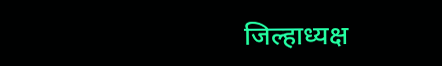जिल्हाध्यक्ष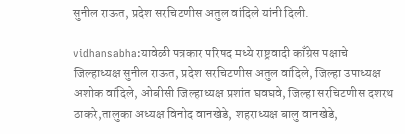सुनील राऊत, प्रदेश सरचिटणीस अतुल वांदिले यांनी दिली.

vidhansabha:यावेळी पत्रकार परिषद मध्ये राष्ट्रवादी काँग्रेस पक्षाचे जिल्हाध्यक्ष सुनील राऊत, प्रदेश सरचिटणीस अतुल वांदिले, जिल्हा उपाध्यक्ष अशोक वांदिले, ओबीसी जिल्हाध्यक्ष प्रशांत घवघवे, जिल्हा सरचिटणीस दशरथ ठाकरे,तालुका अध्यक्ष विनोद वानखेडे, शहराध्यक्ष बालु वानखेडे,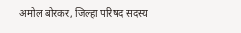अमोल बोरकर, जिल्हा परिषद सदस्य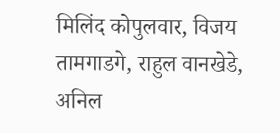मिलिंद कोपुलवार, विजय तामगाडगे, राहुल वानखेडे, अनिल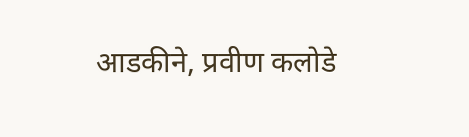आडकीने, प्रवीण कलोडे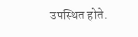उपस्थित होते.